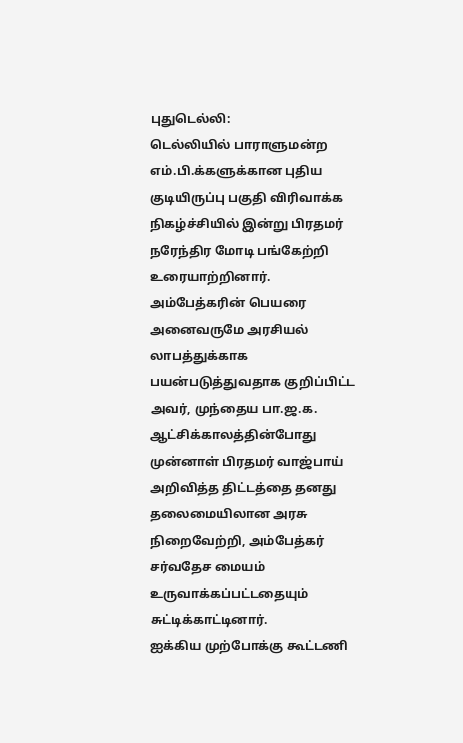புதுடெல்லி:
டெல்லியில் பாராளுமன்ற எம்.பி.க்களுக்கான புதிய குடியிருப்பு பகுதி விரிவாக்க நிகழ்ச்சியில் இன்று பிரதமர் நரேந்திர மோடி பங்கேற்றி உரையாற்றினார்.
அம்பேத்கரின் பெயரை அனைவருமே அரசியல் லாபத்துக்காக பயன்படுத்துவதாக குறிப்பிட்ட அவர், முந்தைய பா.ஜ.க. ஆட்சிக்காலத்தின்போது முன்னாள் பிரதமர் வாஜ்பாய் அறிவித்த திட்டத்தை தனது தலைமையிலான அரசு நிறைவேற்றி, அம்பேத்கர் சர்வதேச மையம் உருவாக்கப்பட்டதையும் சுட்டிக்காட்டினார்.
ஐக்கிய முற்போக்கு கூட்டணி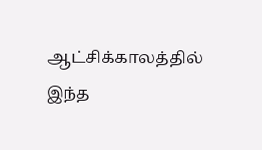ஆட்சிக்காலத்தில் இந்த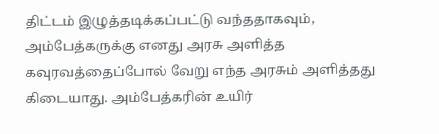திட்டம் இழுத்தடிக்கப்பட்டு வந்ததாகவும், அம்பேத்கருக்கு எனது அரசு அளித்த கவுரவத்தைப்போல் வேறு எந்த அரசும் அளித்தது கிடையாது. அம்பேத்கரின் உயிர்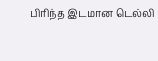பிரிந்த இடமான டெல்லி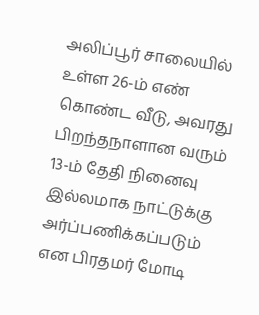அலிப்பூர் சாலையில் உள்ள 26-ம் எண் கொண்ட வீடு, அவரது பிறந்தநாளான வரும் 13-ம் தேதி நினைவு இல்லமாக நாட்டுக்கு அர்ப்பணிக்கப்படும் என பிரதமர் மோடி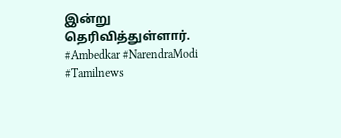இன்று தெரிவித்துள்ளார். #Ambedkar #NarendraModi #Tamilnews